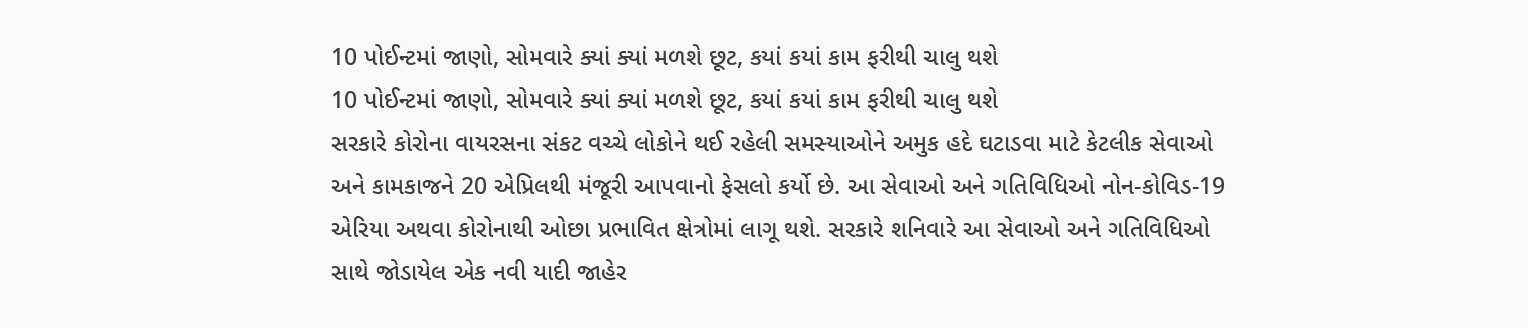10 પોઈન્ટમાં જાણો, સોમવારે ક્યાં ક્યાં મળશે છૂટ, કયાં કયાં કામ ફરીથી ચાલુ થશે
10 પોઈન્ટમાં જાણો, સોમવારે ક્યાં ક્યાં મળશે છૂટ, કયાં કયાં કામ ફરીથી ચાલુ થશે
સરકારે કોરોના વાયરસના સંકટ વચ્ચે લોકોને થઈ રહેલી સમસ્યાઓને અમુક હદે ઘટાડવા માટે કેટલીક સેવાઓ અને કામકાજને 20 એપ્રિલથી મંજૂરી આપવાનો ફેસલો કર્યો છે. આ સેવાઓ અને ગતિવિધિઓ નોન-કોવિડ-19 એરિયા અથવા કોરોનાથી ઓછા પ્રભાવિત ક્ષેત્રોમાં લાગૂ થશે. સરકારે શનિવારે આ સેવાઓ અને ગતિવિધિઓ સાથે જોડાયેલ એક નવી યાદી જાહેર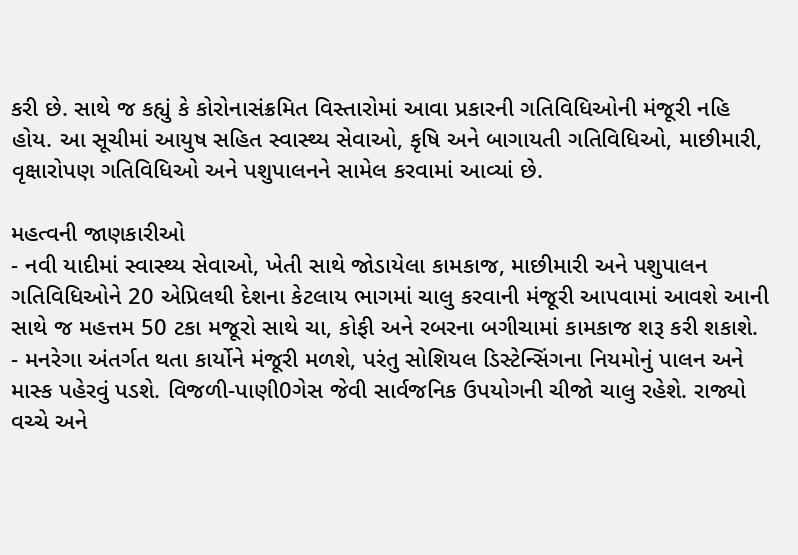કરી છે. સાથે જ કહ્યું કે કોરોનાસંક્રમિત વિસ્તારોમાં આવા પ્રકારની ગતિવિધિઓની મંજૂરી નહિ હોય. આ સૂચીમાં આયુષ સહિત સ્વાસ્થ્ય સેવાઓ, કૃષિ અને બાગાયતી ગતિવિધિઓ, માછીમારી, વૃક્ષારોપણ ગતિવિધિઓ અને પશુપાલનને સામેલ કરવામાં આવ્યાં છે.

મહત્વની જાણકારીઓ
- નવી યાદીમાં સ્વાસ્થ્ય સેવાઓ, ખેતી સાથે જોડાયેલા કામકાજ, માછીમારી અને પશુપાલન ગતિવિધિઓને 20 એપ્રિલથી દેશના કેટલાય ભાગમાં ચાલુ કરવાની મંજૂરી આપવામાં આવશે આની સાથે જ મહત્તમ 50 ટકા મજૂરો સાથે ચા, કોફી અને રબરના બગીચામાં કામકાજ શરૂ કરી શકાશે.
- મનરેગા અંતર્ગત થતા કાર્યોને મંજૂરી મળશે, પરંતુ સોશિયલ ડિસ્ટેન્સિંગના નિયમોનું પાલન અને માસ્ક પહેરવું પડશે. વિજળી-પાણી0ગેસ જેવી સાર્વજનિક ઉપયોગની ચીજો ચાલુ રહેશે. રાજ્યો વચ્ચે અને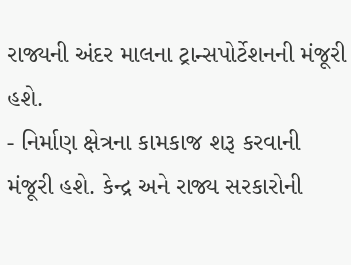રાજ્યની અંદર માલના ટ્રાન્સપોર્ટેશનની મંજૂરી હશે.
- નિર્માણ ક્ષેત્રના કામકાજ શરૂ કરવાની મંજૂરી હશે. કેન્દ્ર અને રાજ્ય સરકારોની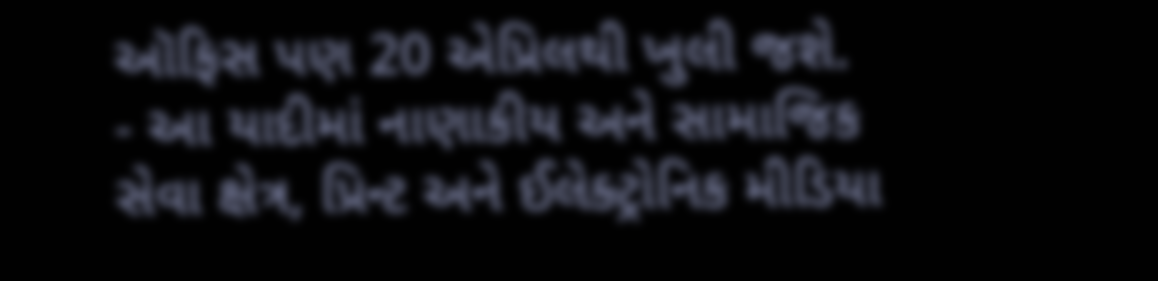ઑફિસ પણ 20 એપ્રિલથી ખુલી જશે.
- આ યાદીમાં નાણાકીય અને સામાજિક સેવા ક્ષેત્ર, પ્રિન્ટ અને ઈલેક્ટ્રોનિક મીડિયા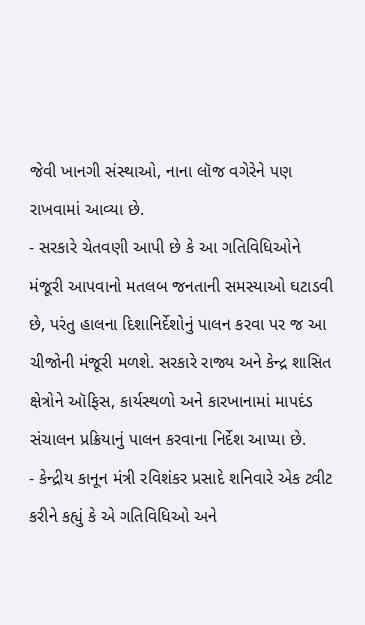જેવી ખાનગી સંસ્થાઓ, નાના લૉજ વગેરેને પણ રાખવામાં આવ્યા છે.
- સરકારે ચેતવણી આપી છે કે આ ગતિવિધિઓને મંજૂરી આપવાનો મતલબ જનતાની સમસ્યાઓ ઘટાડવી છે, પરંતુ હાલના દિશાનિર્દેશોનું પાલન કરવા પર જ આ ચીજોની મંજૂરી મળશે. સરકારે રાજ્ય અને કેન્દ્ર શાસિત ક્ષેત્રોને ઑફિસ, કાર્યસ્થળો અને કારખાનામાં માપદંડ સંચાલન પ્રક્રિયાનું પાલન કરવાના નિર્દેશ આપ્યા છે.
- કેન્દ્રીય કાનૂન મંત્રી રવિશંકર પ્રસાદે શનિવારે એક ટ્વીટ કરીને કહ્યું કે એ ગતિવિધિઓ અને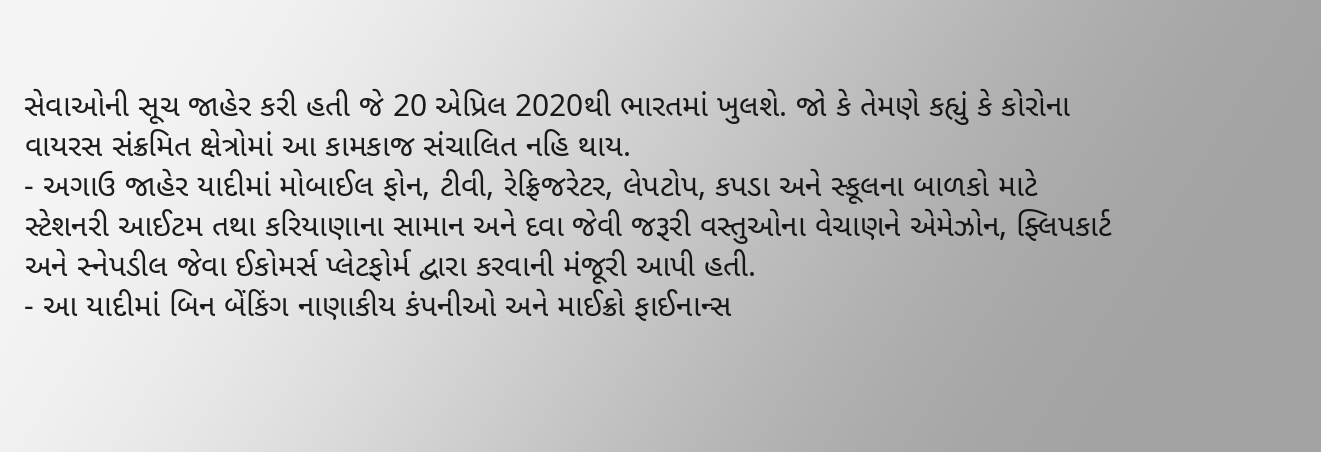સેવાઓની સૂચ જાહેર કરી હતી જે 20 એપ્રિલ 2020થી ભારતમાં ખુલશે. જો કે તેમણે કહ્યું કે કોરોના વાયરસ સંક્રમિત ક્ષેત્રોમાં આ કામકાજ સંચાલિત નહિ થાય.
- અગાઉ જાહેર યાદીમાં મોબાઈલ ફોન, ટીવી, રેફ્રિજરેટર, લેપટોપ, કપડા અને સ્કૂલના બાળકો માટે સ્ટેશનરી આઈટમ તથા કરિયાણાના સામાન અને દવા જેવી જરૂરી વસ્તુઓના વેચાણને એમેઝોન, ફ્લિપકાર્ટ અને સ્નેપડીલ જેવા ઈકોમર્સ પ્લેટફોર્મ દ્વારા કરવાની મંજૂરી આપી હતી.
- આ યાદીમાં બિન બેંકિંગ નાણાકીય કંપનીઓ અને માઈક્રો ફાઈનાન્સ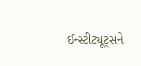ઈન્સ્ટીટ્યૂટ્સને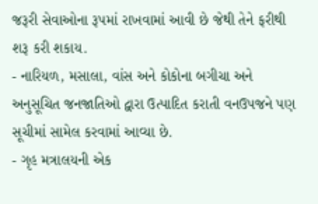જરૂરી સેવાઓના રૂપમાં રાખવામાં આવી છે જેથી તેને ફરીથી શરૂ કરી શકાય.
- નારિયળ, મસાલા, વાંસ અને કોકોના બગીચા અને અનુસૂચિત જનજાતિઓ દ્વારા ઉત્પાદિત કરાતી વનઉપજને પણ સૂચીમાં સામેલ કરવામાં આવ્યા છે.
- ગૃહ મત્રાલયની એક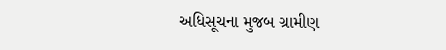અધિસૂચના મુજબ ગ્રામીણ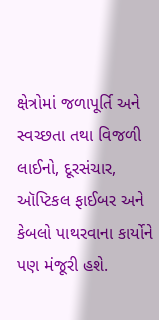ક્ષેત્રોમાં જળાપૂર્તિ અને સ્વચ્છતા તથા વિજળી લાઈનો, દૂરસંચાર, ઑપ્ટિકલ ફાઈબર અને કેબલો પાથરવાના કાર્યોને પણ મંજૂરી હશે.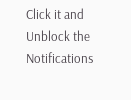Click it and Unblock the Notifications